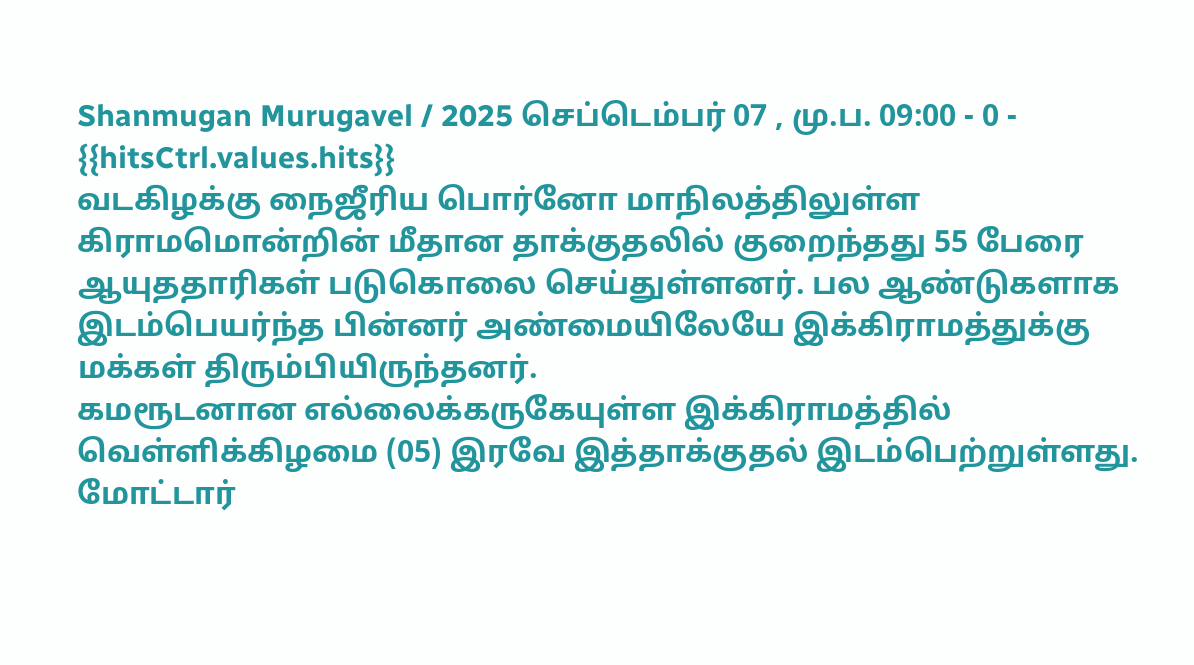Shanmugan Murugavel / 2025 செப்டெம்பர் 07 , மு.ப. 09:00 - 0 - {{hitsCtrl.values.hits}}
வடகிழக்கு நைஜீரிய பொர்னோ மாநிலத்திலுள்ள கிராமமொன்றின் மீதான தாக்குதலில் குறைந்தது 55 பேரை ஆயுததாரிகள் படுகொலை செய்துள்ளனர். பல ஆண்டுகளாக இடம்பெயர்ந்த பின்னர் அண்மையிலேயே இக்கிராமத்துக்கு மக்கள் திரும்பியிருந்தனர்.
கமரூடனான எல்லைக்கருகேயுள்ள இக்கிராமத்தில் வெள்ளிக்கிழமை (05) இரவே இத்தாக்குதல் இடம்பெற்றுள்ளது. மோட்டார்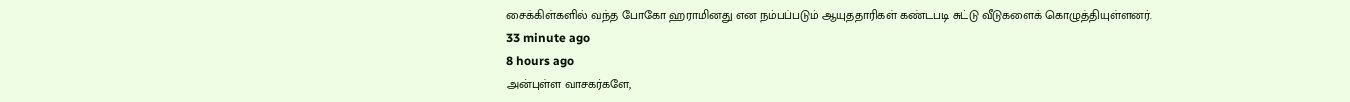சைக்கிள்களில் வந்த போகோ ஹராமினது என நம்பப்படும் ஆயுததாரிகள் கண்டபடி சுட்டு வீடுகளைக் கொழுத்தியுள்ளனர்.
33 minute ago
8 hours ago
அன்புள்ள வாசகர்களே,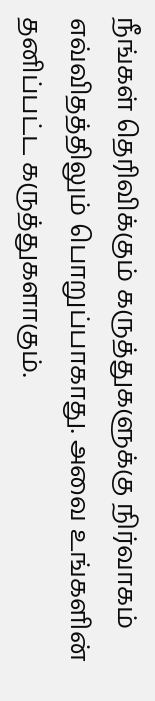நீங்கள் தெரிவிக்கும் கருத்துகளுக்கு நிர்வாகம் எவ்விதத்திலும் பொறுப்பாகாது. அவை உங்களின் தனிப்பட்ட கருத்துகளாகும்.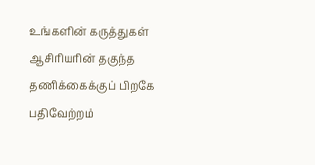உங்களின் கருத்துகள் ஆசிரியரின் தகுந்த தணிக்கைக்குப் பிறகே பதிவேற்றம்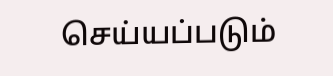செய்யப்படும்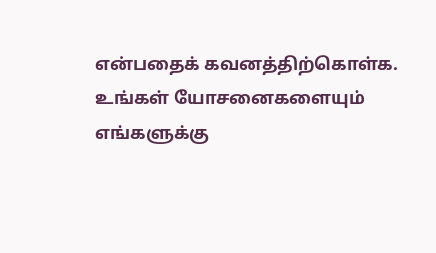என்பதைக் கவனத்திற்கொள்க. உங்கள் யோசனைகளையும் எங்களுக்கு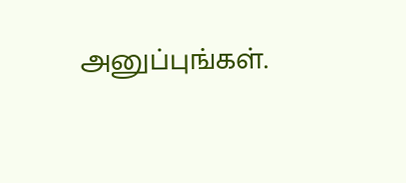அனுப்புங்கள்.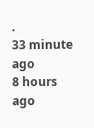.
33 minute ago
8 hours ago